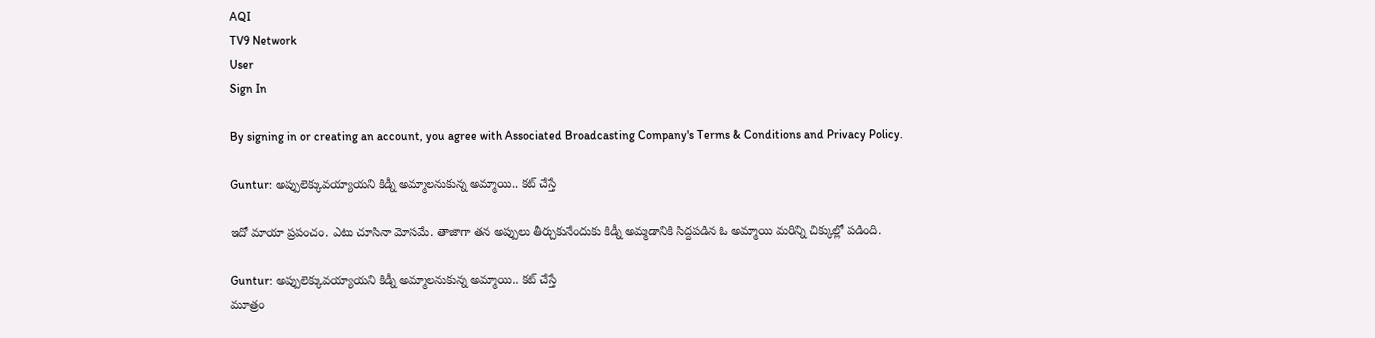AQI
TV9 Network
User
Sign In

By signing in or creating an account, you agree with Associated Broadcasting Company's Terms & Conditions and Privacy Policy.

Guntur: అప్పులెక్కువయ్యాయని కిడ్నీ అమ్మాలనుకున్న అమ్మాయి.. కట్ చేస్తే

ఇదో మాయా ప్రపంచం. ఎటు చూసినా మోసమే. తాజాగా తన అప్పులు తీర్చుకునేందుకు కిడ్నీ అమ్మడానికి సిద్దపడిన ఓ అమ్మాయి మరిన్ని చిక్కుల్లో పడింది.

Guntur: అప్పులెక్కువయ్యాయని కిడ్నీ అమ్మాలనుకున్న అమ్మాయి.. కట్ చేస్తే
మూత్రం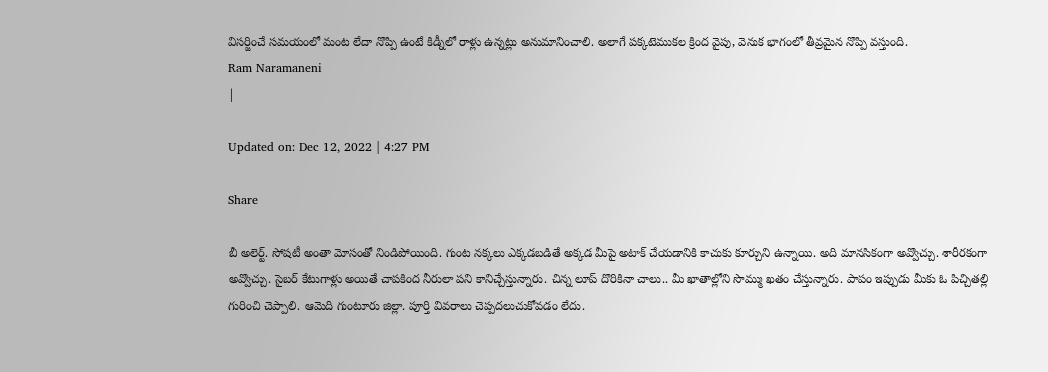విసర్జించే స‌మ‌యంలో మంట లేదా నొప్పి ఉంటే కిడ్నీలో రాళ్లు ఉన్నట్లు అనుమానించాలి. అలాగే పక్కటెముకల క్రింద వైపు, వెనుక భాగంలో తీవ్రమైన నొప్పి వస్తుంది.
Ram Naramaneni
|

Updated on: Dec 12, 2022 | 4:27 PM

Share

బీ అలెర్ట్. సోషటీ అంతా మోసంతో నిండిపోయింది. గుంట నక్కలు ఎక్కడబడితే అక్కడ మీపై అటాక్ చేయడానికి కాచుకు కూర్చుని ఉన్నాయి. అది మానసికంగా అవ్వొచ్చు. శారీరకంగా అవ్వొచ్చు. సైబర్ కేటుగాళ్లు అయితే చాపకింద నీరులా పని కానిచ్చేస్తున్నారు. చిన్న లూప్‌ దొరికినా చాలు.. మీ ఖాతాల్లోని సొమ్ము ఖతం చేస్తున్నారు. పాపం ఇప్పుడు మీకు ఓ పిచ్చితల్లి గురించి చెప్పాలి. ఆమెది గుంటూరు జిల్లా. పూర్తి వివరాలు చెప్పదలుచుకోవడం లేదు.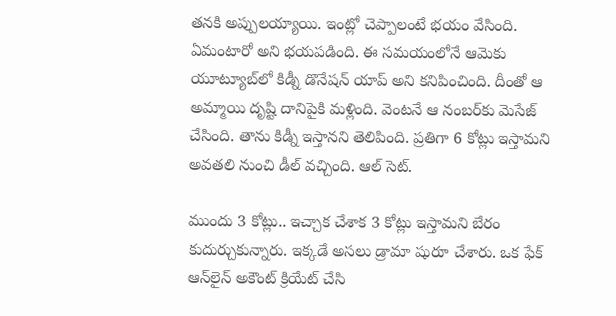తనకి అప్పులయ్యాయి. ఇంట్లో చెప్పాలంటే భయం వేసింది. ఏమంటారో అని భయపడింది. ఈ సమయంలోనే ఆమెకు యూట్యూబ్‌‌లో కిడ్నీ డొనేషన్ యాప్ అని కనిపించింది. దీంతో ఆ అమ్మాయి దృష్టి దానిపైకి మళ్లింది. వెంటనే ఆ నంబర్‌కు మెసేజ్ చేసింది. తాను కిడ్నీ ఇస్తానని తెలిపింది. ప్రతిగా 6 కోట్లు ఇస్తామని అవతలి నుంచి డీల్ వచ్చింది. ఆల్ సెట్.

ముందు 3 కోట్లు.. ఇచ్చాక చేశాక 3 కోట్లు ఇస్తామని బేరం కుదుర్చుకున్నారు. ఇక్కడే అసలు డ్రామా షురూ చేశారు. ఒక ఫేక్ ఆన్‌లైన్ అకౌంట్ క్రియేట్ చేసి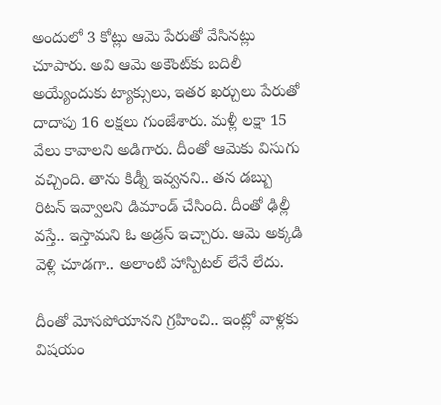అందులో 3 కోట్లు ఆమె పేరుతో వేసినట్లు చూపారు. అవి ఆమె అకౌంట్‌కు బదిలీ అయ్యేందుకు ట్యాక్సులు, ఇతర ఖర్చులు పేరుతో దాదాపు 16 లక్షలు గుంజేశారు. మళ్లీ లక్షా 15 వేలు కావాలని అడిగారు. దీంతో ఆమెకు విసుగు వచ్చింది. తాను కిడ్నీ ఇవ్వనని.. తన డబ్బు రిటన్ ఇవ్వాలని డిమాండ్ చేసింది. దీంతో ఢిల్లీ వస్తే.. ఇస్తామని ఓ అడ్రస్ ఇచ్చారు. ఆమె అక్కడి వెళ్లి చూడగా.. అలాంటి హాస్పిటల్ లేనే లేదు.

దీంతో మోసపోయానని గ్రహించి.. ఇంట్లో వాళ్లకు విషయం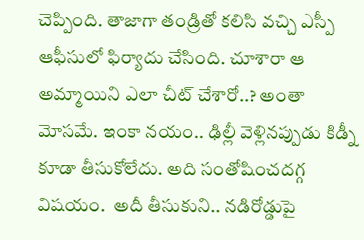చెప్పింది. తాజాగా తండ్రితో కలిసి వచ్చి ఎస్పీ ఆఫీసులో ఫిర్యాదు చేసింది. చూశారా ఆ అమ్మాయిని ఎలా చీట్ చేశారో..? అంతా మోసమే. ఇంకా నయం.. ఢిల్లీ వెళ్లినప్పుడు కిడ్నీ కూడా తీసుకోలేదు. అది సంతోషించదగ్గ విషయం.  అదీ తీసుకుని.. నడిరోడ్డుపై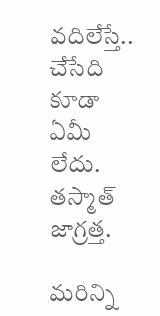వదిలేస్తే.. చేసేది కూడా ఏమీ లేదు. తస్మాత్ జాగ్రత్త.

మరిన్ని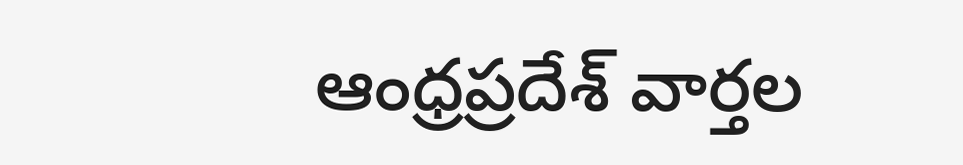ఆంధ్రప్రదేశ్ వార్తల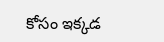కోసం ఇక్కడ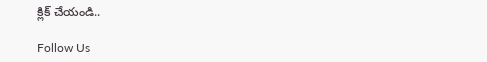క్లిక్ చేయండి..

Follow Us